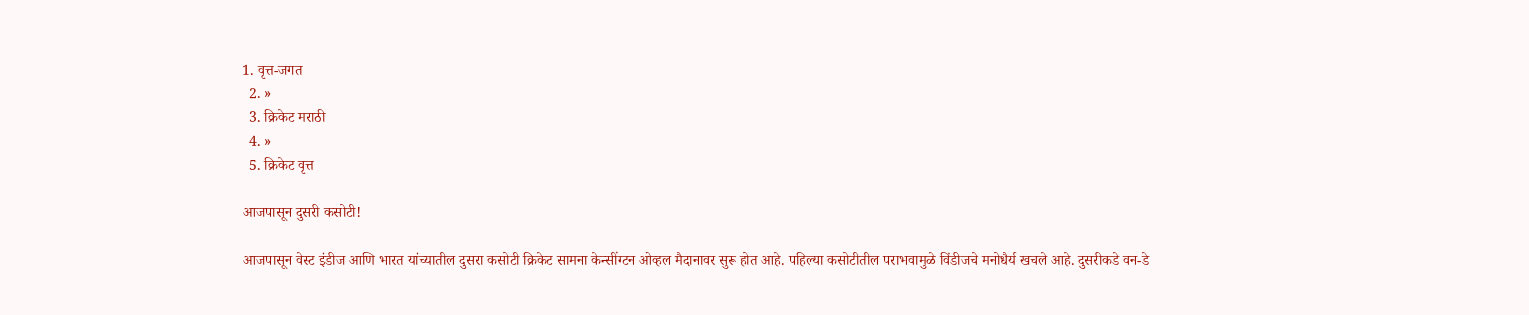1. वृत्त-जगत
  2. »
  3. क्रिकेट मराठी
  4. »
  5. क्रिकेट वृत्त

आजपासून दुसरी कसोटी!

आजपासून वेस्ट इंडीज आणि भारत यांच्यातील दुसरा कसोटी क्रिकेट सामना केन्सींग्टन ओव्हल मैदानावर सुरू होत आहे. पहिल्या कसोटीतील पराभवामुळे विंडीजचे मनोधैर्य खचले आहे. दुसरीकडे वन-डे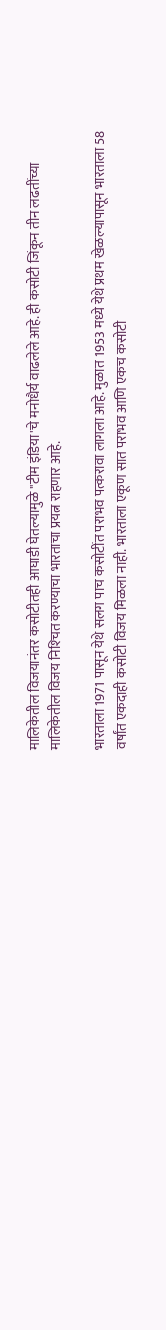मालिकेतील विजयानंतर कसोटीतही आघाडी घेतल्यामुळे "टीम इंडिया'चे मनोधैर्य वाढलेले आहे. ही कसोटी जिंकून तीन लढतींच्या मालिकेतील विजय निश्‍चित करण्याचा भारताचा प्रयत्न राहणार आहे.

भारताला 1971 पासून येथे सलग पाच कसोटींत पराभव पत्करावा लागला आहे. मुळात 1953 मध्ये येथे प्रथम खेळल्यापासून भारताला 58 वर्षांत एकदाही कसोटी विजय मिळला नाही. भारताला एकूण सात पराभव आणि एकच कसोटी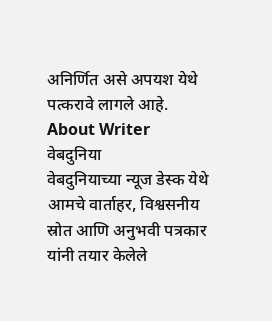अनिर्णित असे अपयश येथे पत्करावे लागले आहे.
About Writer
वेबदुनिया
वेबदुनियाच्या न्यूज डेस्क येथे आमचे वार्ताहर, विश्वसनीय स्रोत आणि अनुभवी पत्रकार यांनी तयार केलेले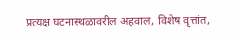प्रत्यक्ष घटनास्थळावरील अहवाल, विशेष वृत्तांत,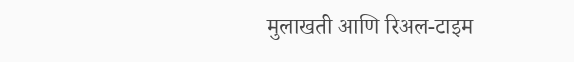मुलाखती आणि रिअल-टाइम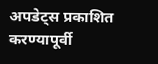अपडेट्स प्रकाशित करण्यापूर्वी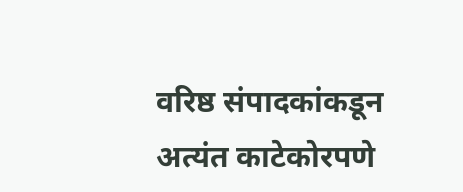वरिष्ठ संपादकांकडून अत्यंत काटेकोरपणे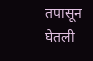तपासून घेतली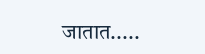जातात.....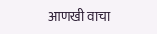आणखी वाचा